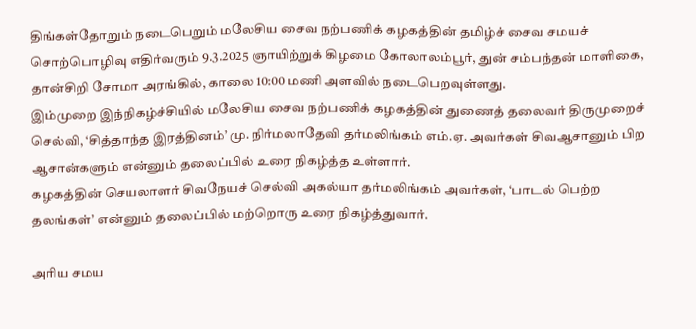திங்கள்தோறும் நடைபெறும் மலேசிய சைவ நற்பணிக் கழகத்தின் தமிழ்ச் சைவ சமயச் சொற்பொழிவு எதிர்வரும் 9.3.2025 ஞாயிற்றுக் கிழமை கோலாலம்பூர், துன் சம்பந்தன் மாளிகை, தான்சிறி சோமா அரங்கில், காலை 10:00 மணி அளவில் நடைபெறவுள்ளது.
இம்முறை இந்நிகழ்ச்சியில் மலேசிய சைவ நற்பணிக் கழகத்தின் துணைத் தலைவர் திருமுறைச் செல்வி, ‘சித்தாந்த இரத்தினம்’ மு. நிர்மலாதேவி தர்மலிங்கம் எம்.ஏ. அவர்கள் சிவஆசானும் பிற ஆசான்களும் என்னும் தலைப்பில் உரை நிகழ்த்த உள்ளார்.
கழகத்தின் செயலாளர் சிவநேயச் செல்வி அகல்யா தர்மலிங்கம் அவர்கள், ‘பாடல் பெற்ற தலங்கள்’ என்னும் தலைப்பில் மற்றொரு உரை நிகழ்த்துவார்.

அரிய சமய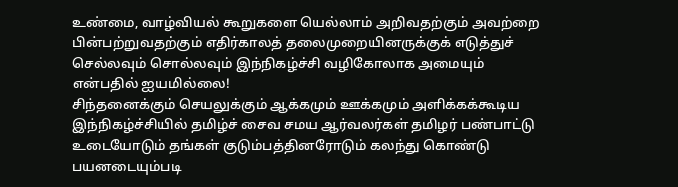உண்மை, வாழ்வியல் கூறுகளை யெல்லாம் அறிவதற்கும் அவற்றை பின்பற்றுவதற்கும் எதிர்காலத் தலைமுறையினருக்குக் எடுத்துச் செல்லவும் சொல்லவும் இந்நிகழ்ச்சி வழிகோலாக அமையும் என்பதில் ஐயமில்லை!
சிந்தனைக்கும் செயலுக்கும் ஆக்கமும் ஊக்கமும் அளிக்கக்கூடிய இந்நிகழ்ச்சியில் தமிழ்ச் சைவ சமய ஆர்வலர்கள் தமிழர் பண்பாட்டு உடையோடும் தங்கள் குடும்பத்தினரோடும் கலந்து கொண்டு பயனடையும்படி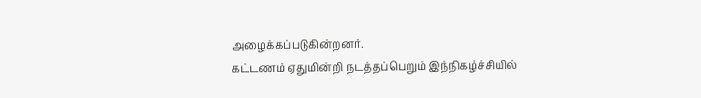அழைக்கப்படுகின்றனர்.
கட்டணம் ஏதுமின்றி நடத்தப்பெறும் இந்நிகழ்ச்சியில்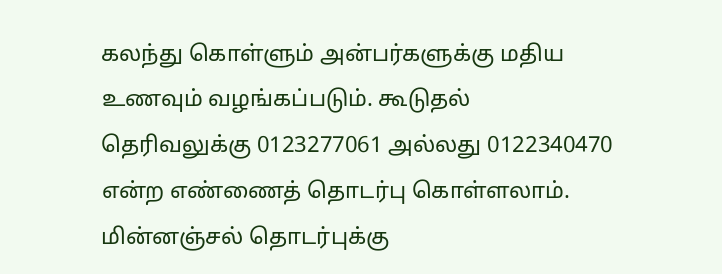கலந்து கொள்ளும் அன்பர்களுக்கு மதிய உணவும் வழங்கப்படும். கூடுதல் தெரிவலுக்கு 0123277061 அல்லது 0122340470 என்ற எண்ணைத் தொடர்பு கொள்ளலாம். மின்னஞ்சல் தொடர்புக்கு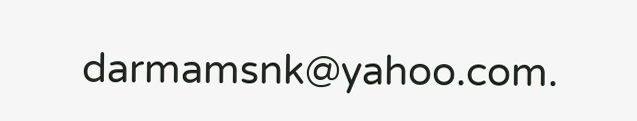darmamsnk@yahoo.com.